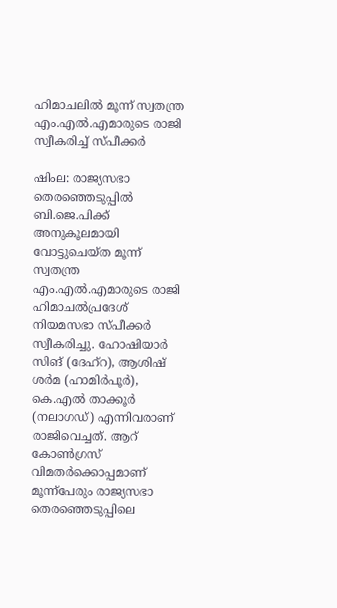ഹിമാചലിൽ മൂന്ന് സ്വതന്ത്ര എം.എൽ.എമാരുടെ രാജി സ്വീകരിച്ച് സ്പീക്കർ

ഷിംല: രാജ്യസഭാ തെരഞ്ഞെടുപ്പിൽ ബി.ജെ.പിക്ക് അനുകൂലമായി വോട്ടുചെയ്ത മൂന്ന് സ്വതന്ത്ര എം.എൽ.എമാരുടെ രാജി ഹിമാചൽപ്രദേശ് നിയമസഭാ സ്പീക്കർ സ്വീകരിച്ചു. ഹോഷിയാർ സിങ് (ദേഹ്റ), ആശിഷ് ശർമ (ഹാമിർപൂർ), കെ.എൽ താക്കൂർ (നലാഗഡ്) എന്നിവരാണ് രാജിവെച്ചത്. ആറ് കോൺഗ്രസ് വിമതർക്കൊപ്പമാണ് മൂന്ന്പേരും രാജ്യസഭാ തെരഞ്ഞെടുപ്പിലെ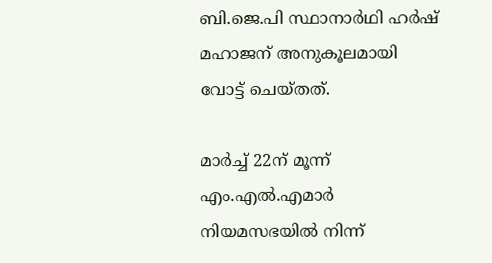ബി.ജെ.പി സ്ഥാനാർഥി ഹർഷ് മഹാജന് അനുകൂലമായി വോട്ട് ചെയ്തത്.

മാർച്ച് 22ന് മൂന്ന് എം.എൽ.എമാർ നിയമസഭയിൽ നിന്ന്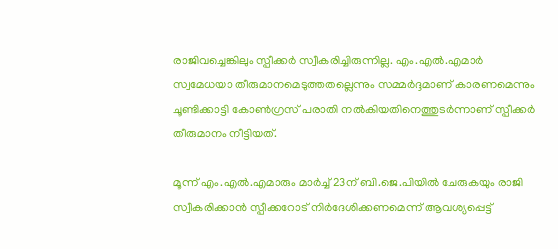രാജിവച്ചെങ്കിലും സ്പീക്കർ സ്വീകരിച്ചിരുന്നില്ല. എം.എൽ.എമാർ സ്വമേധയാ തീരുമാനമെടുത്തതല്ലെന്നും സമ്മർദ്ദമാണ് കാരണമെന്നും ചൂണ്ടിക്കാട്ടി കോൺഗ്രസ് പരാതി നൽകിയതിനെത്തുടർന്നാണ് സ്പീക്കർ തീരുമാനം നീട്ടിയത്.

മൂന്ന് എം.എൽ.എമാരും മാർച്ച് 23ന് ബി.ജെ.പിയിൽ ചേരുകയും രാജി സ്വീകരിക്കാൻ സ്പീക്കറോട് നിർദേശിക്കണമെന്ന് ആവശ്യപ്പെട്ട്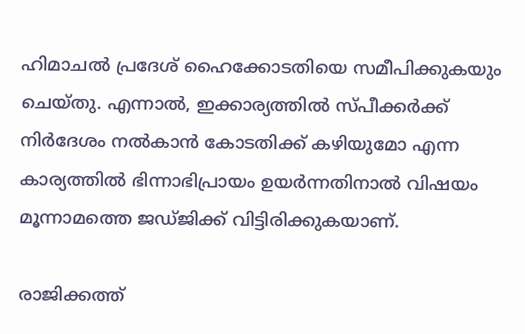ഹിമാചൽ പ്രദേശ് ഹൈക്കോടതിയെ സമീപിക്കുകയും ചെയ്തു. എന്നാൽ, ഇക്കാര്യത്തിൽ സ്പീക്കർക്ക് നിർദേശം നൽകാൻ കോടതിക്ക് കഴിയുമോ എന്ന കാര്യത്തിൽ ഭിന്നാഭിപ്രായം ഉയർന്നതിനാൽ വിഷയം മൂന്നാമത്തെ ജഡ്ജിക്ക് വിട്ടിരിക്കുകയാണ്.

രാജിക്കത്ത്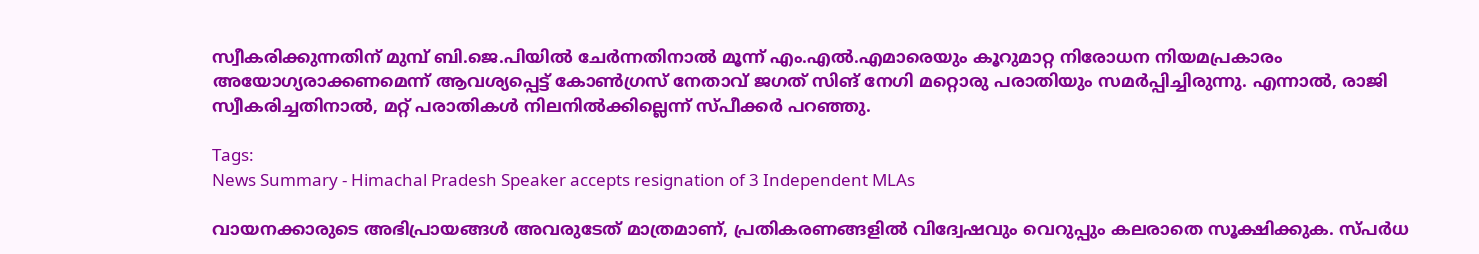സ്വീകരിക്കുന്നതിന് മുമ്പ് ബി.ജെ.പിയിൽ ചേർന്നതിനാൽ മൂന്ന് എം.എൽ.എമാരെയും കൂറുമാറ്റ നിരോധന നിയമപ്രകാരം അയോഗ്യരാക്കണമെന്ന് ആവശ്യപ്പെട്ട് കോൺഗ്രസ് നേതാവ് ജഗത് സിങ് നേഗി മറ്റൊരു പരാതിയും സമർപ്പിച്ചിരുന്നു. എന്നാൽ, രാജി സ്വീകരിച്ചതിനാൽ, മറ്റ് പരാതികൾ നിലനിൽക്കില്ലെന്ന് സ്പീക്കർ പറഞ്ഞു.

Tags:
News Summary - Himachal Pradesh Speaker accepts resignation of 3 Independent MLAs

വായനക്കാരുടെ അഭിപ്രായങ്ങള്‍ അവരുടേത് മാത്രമാണ്, പ്രതികരണങ്ങളിൽ വിദ്വേഷവും വെറുപ്പും കലരാതെ സൂക്ഷിക്കുക. സ്പർധ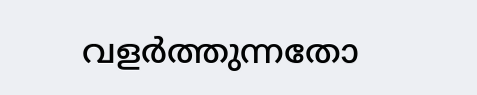വളർത്തുന്നതോ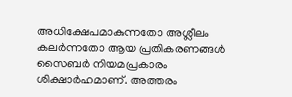അധിക്ഷേപമാകുന്നതോ അശ്ലീലം കലർന്നതോ ആയ പ്രതികരണങ്ങൾ സൈബർ നിയമപ്രകാരം ശിക്ഷാർഹമാണ്. അത്തരം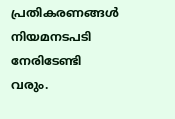പ്രതികരണങ്ങൾ നിയമനടപടി നേരിടേണ്ടി വരും.